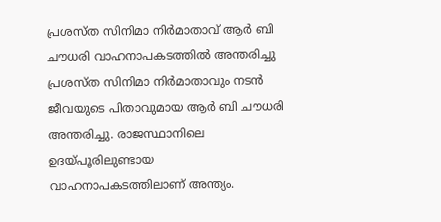പ്രശസ്ത സിനിമാ നിർമാതാവ് ആർ ബി ചൗധരി വാഹനാപകടത്തിൽ അന്തരിച്ചു
പ്രശസ്ത സിനിമാ നിർമാതാവും നടൻ ജീവയുടെ പിതാവുമായ ആർ ബി ചൗധരി അന്തരിച്ചു. രാജസ്ഥാനിലെ ഉദയ്പൂരിലുണ്ടായ വാഹനാപകടത്തിലാണ് അന്ത്യം.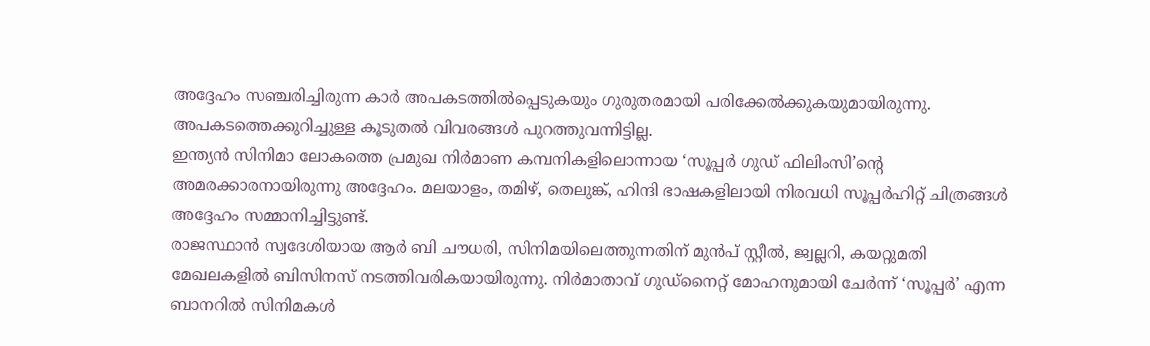അദ്ദേഹം സഞ്ചരിച്ചിരുന്ന കാർ അപകടത്തിൽപ്പെടുകയും ഗുരുതരമായി പരിക്കേൽക്കുകയുമായിരുന്നു. അപകടത്തെക്കുറിച്ചുള്ള കൂടുതൽ വിവരങ്ങൾ പുറത്തുവന്നിട്ടില്ല.
ഇന്ത്യൻ സിനിമാ ലോകത്തെ പ്രമുഖ നിർമാണ കമ്പനികളിലൊന്നായ ‘സൂപ്പർ ഗുഡ് ഫിലിംസി’ന്റെ അമരക്കാരനായിരുന്നു അദ്ദേഹം. മലയാളം, തമിഴ്, തെലുങ്ക്, ഹിന്ദി ഭാഷകളിലായി നിരവധി സൂപ്പർഹിറ്റ് ചിത്രങ്ങൾ അദ്ദേഹം സമ്മാനിച്ചിട്ടുണ്ട്.
രാജസ്ഥാൻ സ്വദേശിയായ ആർ ബി ചൗധരി, സിനിമയിലെത്തുന്നതിന് മുൻപ് സ്റ്റീൽ, ജ്വല്ലറി, കയറ്റുമതി മേഖലകളിൽ ബിസിനസ് നടത്തിവരികയായിരുന്നു. നിർമാതാവ് ഗുഡ്നൈറ്റ് മോഹനുമായി ചേർന്ന് ‘സൂപ്പർ’ എന്ന ബാനറിൽ സിനിമകൾ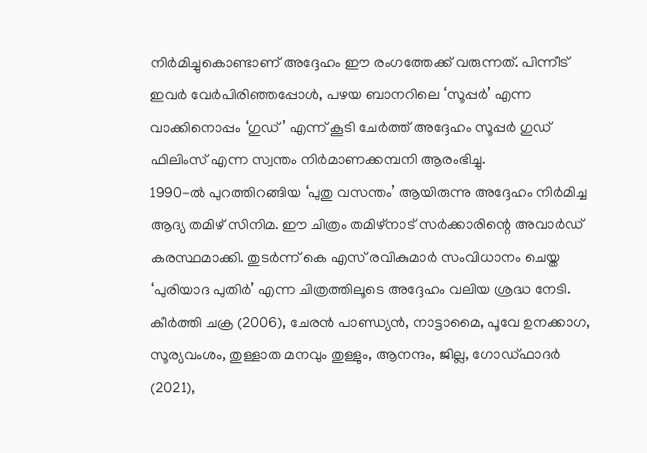നിർമിച്ചുകൊണ്ടാണ് അദ്ദേഹം ഈ രംഗത്തേക്ക് വരുന്നത്. പിന്നീട് ഇവർ വേർപിരിഞ്ഞപ്പോൾ, പഴയ ബാനറിലെ ‘സൂപ്പർ’ എന്ന വാക്കിനൊപ്പം ‘ഗുഡ്’ എന്ന് കൂടി ചേർത്ത് അദ്ദേഹം സൂപ്പർ ഗുഡ് ഫിലിംസ് എന്ന സ്വന്തം നിർമാണക്കമ്പനി ആരംഭിച്ചു.
1990-ൽ പുറത്തിറങ്ങിയ ‘പുതു വസന്തം’ ആയിരുന്നു അദ്ദേഹം നിർമിച്ച ആദ്യ തമിഴ് സിനിമ. ഈ ചിത്രം തമിഴ്നാട് സർക്കാരിന്റെ അവാർഡ് കരസ്ഥമാക്കി. തുടർന്ന് കെ എസ് രവികുമാർ സംവിധാനം ചെയ്ത ‘പുരിയാദ പുതിർ’ എന്ന ചിത്രത്തിലൂടെ അദ്ദേഹം വലിയ ശ്രദ്ധ നേടി.
കീർത്തി ചക്ര (2006), ചേരൻ പാണ്ഡ്യൻ, നാട്ടാമൈ, പൂവേ ഉനക്കാഗ, സൂര്യവംശം, തുള്ളാത മനവും തുള്ളും, ആനന്ദം, ജില്ല, ഗോഡ്ഫാദർ (2021),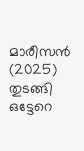മാരീസൻ (2025) തുടങ്ങി ഒട്ടേറെ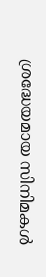ശ്രദ്ധേയമായ സിനിമകൾ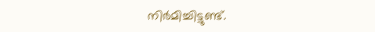നിർമിച്ചിട്ടുണ്ട്.